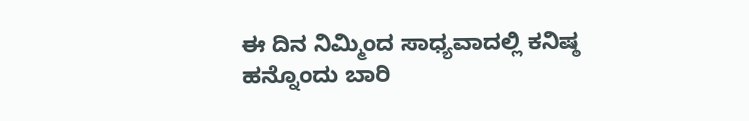ಈ ದಿನ ನಿಮ್ಮಿಂದ ಸಾಧ್ಯವಾದಲ್ಲಿ ಕನಿಷ್ಠ ಹನ್ನೊಂದು ಬಾರಿ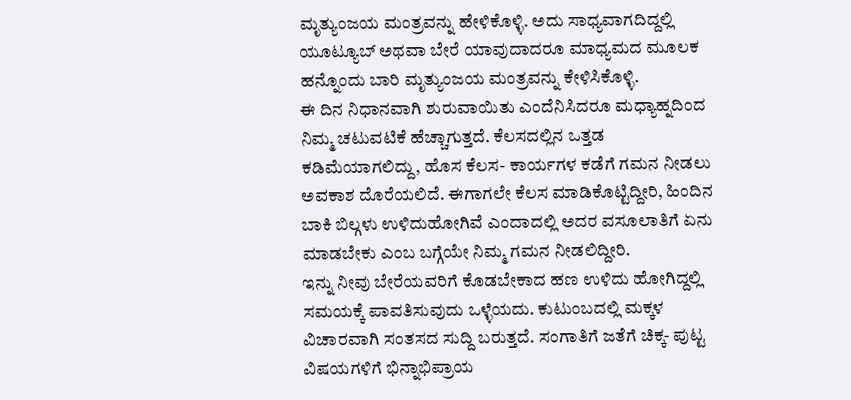ಮೃತ್ಯುಂಜಯ ಮಂತ್ರವನ್ನು ಹೇಳಿಕೊಳ್ಳಿ. ಅದು ಸಾಧ್ಯವಾಗದಿದ್ದಲ್ಲಿ ಯೂಟ್ಯೂಬ್ ಅಥವಾ ಬೇರೆ ಯಾವುದಾದರೂ ಮಾಧ್ಯಮದ ಮೂಲಕ ಹನ್ನೊಂದು ಬಾರಿ ಮೃತ್ಯುಂಜಯ ಮಂತ್ರವನ್ನು ಕೇಳಿಸಿಕೊಳ್ಳಿ.
ಈ ದಿನ ನಿಧಾನವಾಗಿ ಶುರುವಾಯಿತು ಎಂದೆನಿಸಿದರೂ ಮಧ್ಯಾಹ್ನದಿಂದ ನಿಮ್ಮ ಚಟುವಟಿಕೆ ಹೆಚ್ಚಾಗುತ್ತದೆ. ಕೆಲಸದಲ್ಲಿನ ಒತ್ತಡ ಕಡಿಮೆಯಾಗಲಿದ್ದು, ಹೊಸ ಕೆಲಸ- ಕಾರ್ಯಗಳ ಕಡೆಗೆ ಗಮನ ನೀಡಲು ಅವಕಾಶ ದೊರೆಯಲಿದೆ. ಈಗಾಗಲೇ ಕೆಲಸ ಮಾಡಿಕೊಟ್ಟಿದ್ದೀರಿ, ಹಿಂದಿನ ಬಾಕಿ ಬಿಲ್ಗಳು ಉಳಿದುಹೋಗಿವೆ ಎಂದಾದಲ್ಲಿ ಅದರ ವಸೂಲಾತಿಗೆ ಏನು ಮಾಡಬೇಕು ಎಂಬ ಬಗ್ಗೆಯೇ ನಿಮ್ಮ ಗಮನ ನೀಡಲಿದ್ದೀರಿ.
ಇನ್ನು ನೀವು ಬೇರೆಯವರಿಗೆ ಕೊಡಬೇಕಾದ ಹಣ ಉಳಿದು ಹೋಗಿದ್ದಲ್ಲಿ ಸಮಯಕ್ಕೆ ಪಾವತಿಸುವುದು ಒಳ್ಳೆಯದು. ಕುಟುಂಬದಲ್ಲಿ ಮಕ್ಕಳ ವಿಚಾರವಾಗಿ ಸಂತಸದ ಸುದ್ದಿ ಬರುತ್ತದೆ. ಸಂಗಾತಿಗೆ ಜತೆಗೆ ಚಿಕ್ಕ- ಪುಟ್ಟ ವಿಷಯಗಳಿಗೆ ಭಿನ್ನಾಭಿಪ್ರಾಯ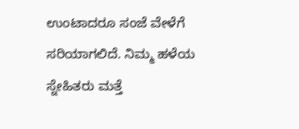ಉಂಟಾದರೂ ಸಂಜೆ ವೇಳೆಗೆ ಸರಿಯಾಗಲಿದೆ. ನಿಮ್ಮ ಹಳೆಯ ಸ್ನೇಹಿತರು ಮತ್ತೆ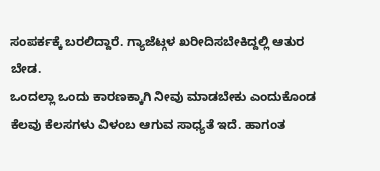ಸಂಪರ್ಕಕ್ಕೆ ಬರಲಿದ್ದಾರೆ. ಗ್ಯಾಜೆಟ್ಗಳ ಖರೀದಿಸಬೇಕಿದ್ದಲ್ಲಿ ಆತುರ ಬೇಡ.
ಒಂದಲ್ಲಾ ಒಂದು ಕಾರಣಕ್ಕಾಗಿ ನೀವು ಮಾಡಬೇಕು ಎಂದುಕೊಂಡ ಕೆಲವು ಕೆಲಸಗಳು ವಿಳಂಬ ಆಗುವ ಸಾಧ್ಯತೆ ಇದೆ. ಹಾಗಂತ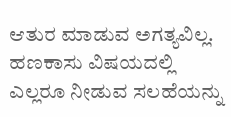ಆತುರ ಮಾಡುವ ಅಗತ್ಯವಿಲ್ಲ. ಹಣಕಾಸು ವಿಷಯದಲ್ಲಿ ಎಲ್ಲರೂ ನೀಡುವ ಸಲಹೆಯನ್ನು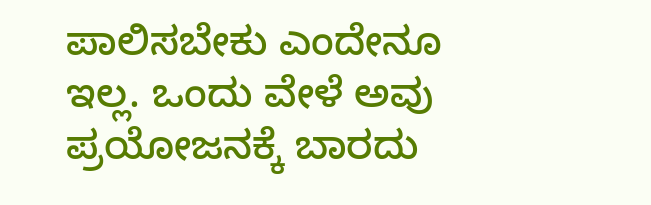ಪಾಲಿಸಬೇಕು ಎಂದೇನೂ ಇಲ್ಲ. ಒಂದು ವೇಳೆ ಅವು ಪ್ರಯೋಜನಕ್ಕೆ ಬಾರದು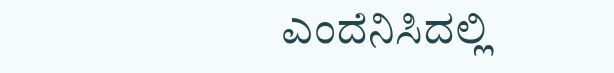ಎಂದೆನಿಸಿದಲ್ಲಿ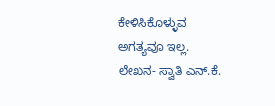ಕೇಳಿಸಿಕೊಳ್ಳುವ ಅಗತ್ಯವೂ ಇಲ್ಲ.
ಲೇಖನ- ಸ್ವಾತಿ ಎನ್.ಕೆ.